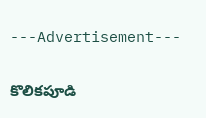---Advertisement---

కొలికపూడి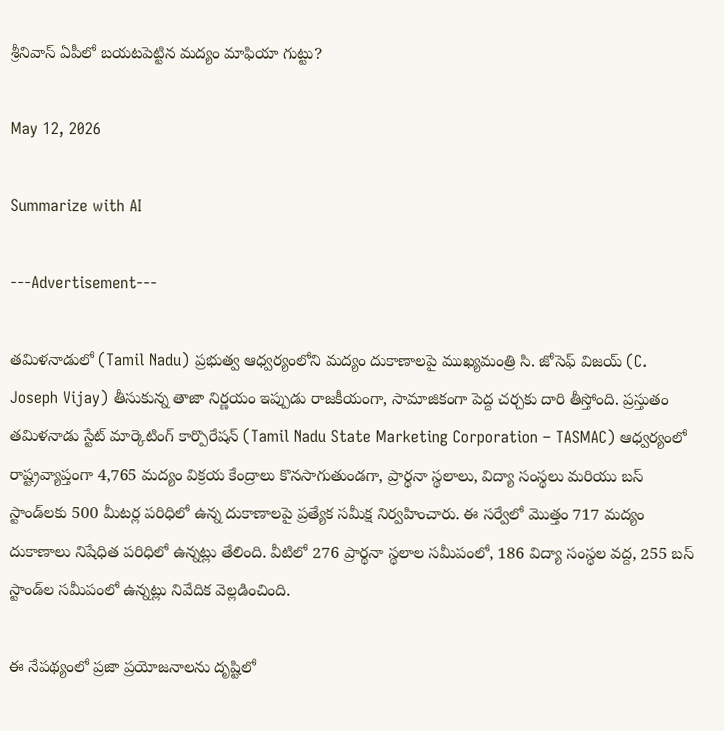శ్రీనివాస్ ఏపీలో బయటపెట్టిన మద్యం మాఫియా గుట్టు?

May 12, 2026

Summarize with AI

---Advertisement---

తమిళనాడులో (Tamil Nadu) ప్రభుత్వ ఆధ్వర్యంలోని మద్యం దుకాణాలపై ముఖ్యమంత్రి సి. జోసెఫ్ విజయ్ (C. Joseph Vijay) తీసుకున్న తాజా నిర్ణయం ఇప్పుడు రాజకీయంగా, సామాజికంగా పెద్ద చర్చకు దారి తీస్తోంది. ప్రస్తుతం తమిళనాడు స్టేట్ మార్కెటింగ్ కార్పొరేషన్ (Tamil Nadu State Marketing Corporation – TASMAC) ఆధ్వర్యంలో రాష్ట్రవ్యాప్తంగా 4,765 మద్యం విక్రయ కేంద్రాలు కొనసాగుతుండగా, ప్రార్థనా స్థలాలు, విద్యా సంస్థలు మరియు బస్ స్టాండ్‌లకు 500 మీటర్ల పరిధిలో ఉన్న దుకాణాలపై ప్రత్యేక సమీక్ష నిర్వహించారు. ఈ సర్వేలో మొత్తం 717 మద్యం దుకాణాలు నిషేధిత పరిధిలో ఉన్నట్లు తేలింది. వీటిలో 276 ప్రార్థనా స్థలాల సమీపంలో, 186 విద్యా సంస్థల వద్ద, 255 బస్ స్టాండ్‌ల సమీపంలో ఉన్నట్లు నివేదిక వెల్లడించింది.

ఈ నేపథ్యంలో ప్రజా ప్రయోజనాలను దృష్టిలో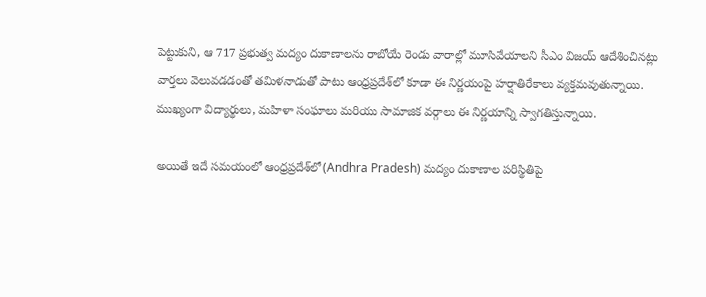పెట్టుకుని, ఆ 717 ప్రభుత్వ మద్యం దుకాణాలను రాబోయే రెండు వారాల్లో మూసివేయాలని సీఎం విజయ్ ఆదేశించినట్లు వార్తలు వెలువడడంతో తమిళనాడుతో పాటు ఆంధ్రప్రదేశ్‌లో కూడా ఈ నిర్ణయంపై హర్షాతిరేకాలు వ్యక్తమవుతున్నాయి. ముఖ్యంగా విద్యార్థులు, మహిళా సంఘాలు మరియు సామాజిక వర్గాలు ఈ నిర్ణయాన్ని స్వాగతిస్తున్నాయి.

అయితే ఇదే సమయంలో ఆంధ్రప్రదేశ్‌లో(Andhra Pradesh) మద్యం దుకాణాల పరిస్థితిపై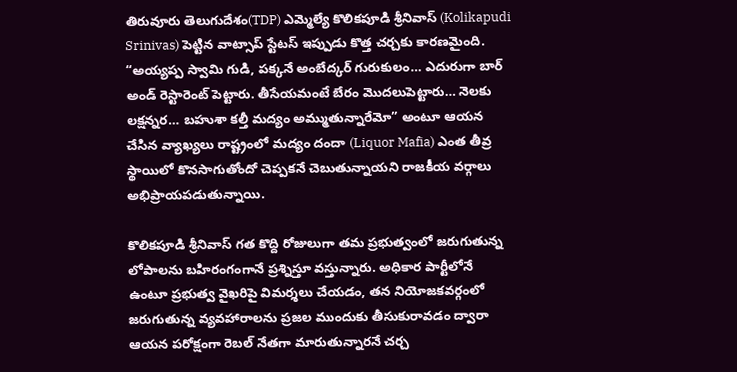తిరువూరు తెలుగుదేశం(TDP) ఎమ్మెల్యే కొలికపూడి శ్రీనివాస్ (Kolikapudi Srinivas) పెట్టిన వాట్సాప్ స్టేటస్ ఇప్పుడు కొత్త చర్చకు కారణమైంది. “అయ్యప్ప స్వామి గుడి, పక్కనే అంబేద్కర్ గురుకులం… ఎదురుగా బార్ అండ్ రెస్టారెంట్ పెట్టారు. తీసేయమంటే బేరం మొదలుపెట్టారు… నెలకు లక్షన్నర… బహుశా కల్తీ మద్యం అమ్ముతున్నారేమో” అంటూ ఆయన చేసిన వ్యాఖ్యలు రాష్ట్రంలో మద్యం దందా (Liquor Mafia) ఎంత తీవ్ర స్థాయిలో కొనసాగుతోందో చెప్పకనే చెబుతున్నాయని రాజకీయ వర్గాలు అభిప్రాయపడుతున్నాయి.

కొలికపూడి శ్రీనివాస్ గత కొద్ది రోజులుగా తమ ప్రభుత్వంలో జరుగుతున్న లోపాలను బహిరంగంగానే ప్రశ్నిస్తూ వస్తున్నారు. అధికార పార్టీలోనే ఉంటూ ప్రభుత్వ వైఖరిపై విమర్శలు చేయడం, తన నియోజకవర్గంలో జరుగుతున్న వ్యవహారాలను ప్రజల ముందుకు తీసుకురావడం ద్వారా ఆయన పరోక్షంగా రెబల్ నేతగా మారుతున్నారనే చర్చ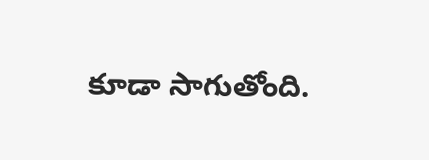కూడా సాగుతోంది.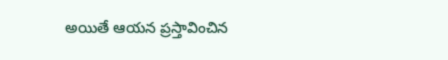అయితే ఆయన ప్రస్తావించిన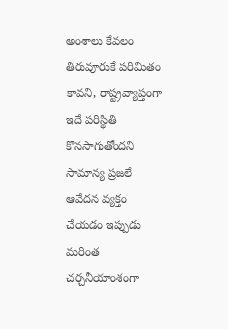అంశాలు కేవలం తిరువూరుకే పరిమితం కావని, రాష్ట్రవ్యాప్తంగా ఇదే పరిస్థితి కొనసాగుతోందని సామాన్య ప్రజలే ఆవేదన వ్యక్తం చేయడం ఇప్పుడు మరింత చర్చనీయాంశంగా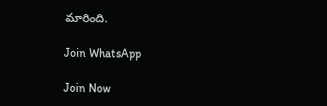మారింది.

Join WhatsApp

Join Now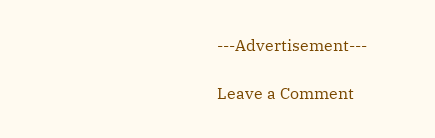---Advertisement---

Leave a Comment